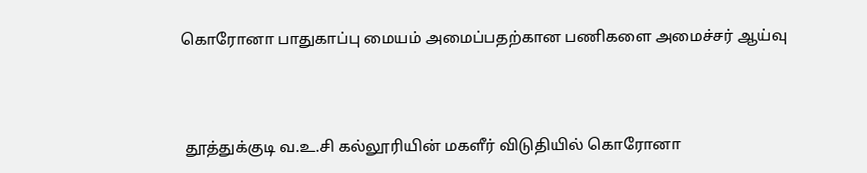கொரோனா பாதுகாப்பு மையம் அமைப்பதற்கான பணிகளை அமைச்சர் ஆய்வு



 தூத்துக்குடி வ.உ.சி கல்லூரியின் மகளீர் விடுதியில் கொரோனா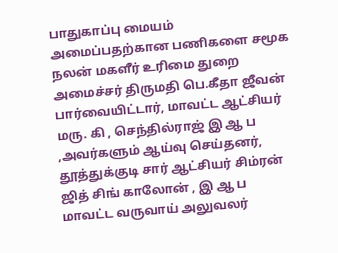பாதுகாப்பு மையம் அமைப்பதற்கான பணிகளை சமூக நலன் மகளீர் உரிமை துறை அமைச்சர் திருமதி பெ.கீதா ஜீவன் பார்வையிட்டார், மாவட்ட ஆட்சியர் மரு. கி , செந்தில்ராஜ் இ ஆ ப ,அவர்களும் ஆய்வு செய்தனர், தூத்துக்குடி சார் ஆட்சியர் சிம்ரன் ஜித் சிங் காலோன் , இ ஆ ப  மாவட்ட வருவாய் அலுவலர்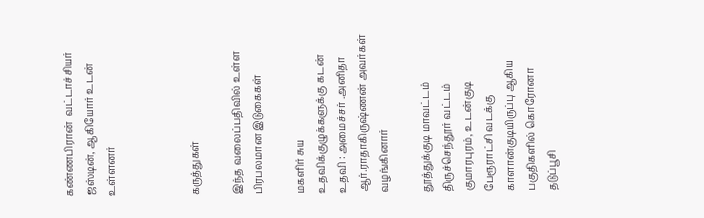கண்ணபிரான்  வட்டாச்சியர்  ஜஸ்டின், ஆகியோர் உடன் உள்ளனர்



கருத்துகள்

இந்த வலைப்பதிவில் உள்ள பிரபலமான இடுகைகள்

மகளிர் சுய உதவிக்குழுக்களுக்கு கடன் உதவி : அமைச்சர் .அனிதா ஆர்.ராதாகிருஷ்ணன் அவர்கள் வழங்கினார்

தூத்துக்குடி மாவட்டம் திருச்செந்தூர் வட்டம் குமாரபுரம், உடன்குடி பேரூராட்சி வடக்கு காளான்குடியிருப்பு ஆகிய பகுதிகளில் கொரோனா தடுப்பூசி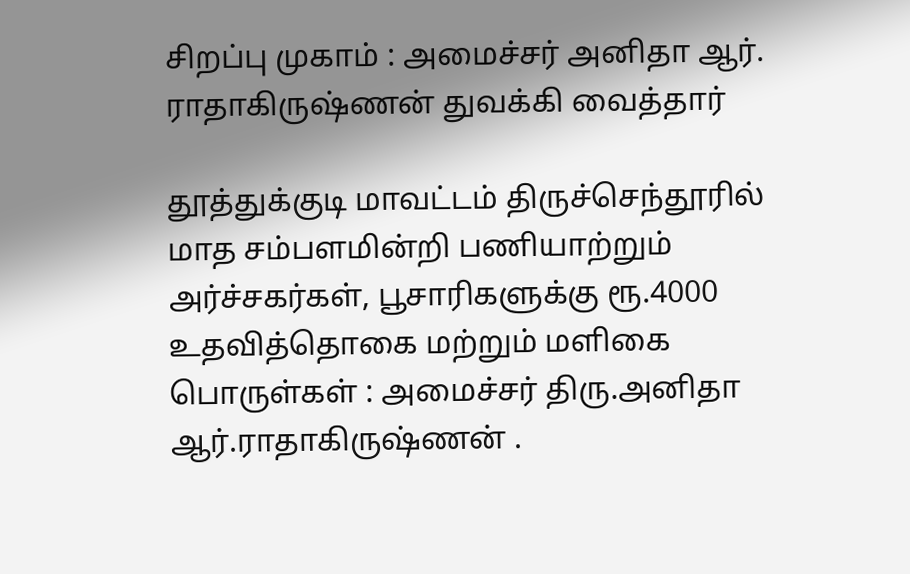சிறப்பு முகாம் : அமைச்சர் அனிதா ஆர். ராதாகிருஷ்ணன் துவக்கி வைத்தார்

தூத்துக்குடி மாவட்டம் திருச்செந்தூரில் மாத சம்பளமின்றி பணியாற்றும் அர்ச்சகர்கள், பூசாரிகளுக்கு ரூ.4000 உதவித்தொகை மற்றும் மளிகை பொருள்கள் : அமைச்சர் திரு.அனிதா ஆர்.ராதாகிருஷ்ணன் .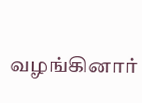வழங்கினார்